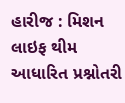હારીજ : મિશન લાઇફ થીમ આધારિત પ્રશ્નોતરી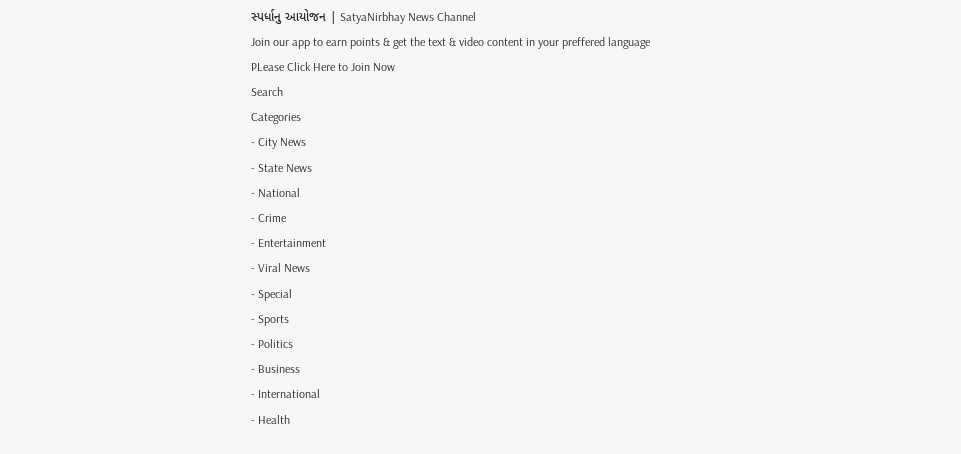સ્પર્ધાનુ આયોજન | SatyaNirbhay News Channel
Join our app to earn points & get the text & video content in your preffered language
PLease Click Here to Join Now
Search
Categories
- City News
- State News
- National
- Crime
- Entertainment
- Viral News
- Special
- Sports
- Politics
- Business
- International
- Health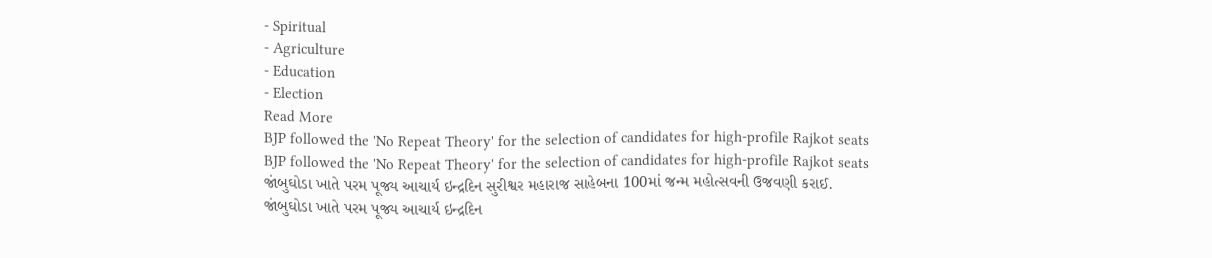- Spiritual
- Agriculture
- Education
- Election
Read More
BJP followed the 'No Repeat Theory' for the selection of candidates for high-profile Rajkot seats
BJP followed the 'No Repeat Theory' for the selection of candidates for high-profile Rajkot seats
જાંબુઘોડા ખાતે પરમ પૂજ્ય આચાર્ય ઇન્દ્રદિન સુરીશ્વર મહારાજ સાહેબના 100માં જન્મ મહોત્સવની ઉજવણી કરાઈ.
જાંબુઘોડા ખાતે પરમ પૂજ્ય આચાર્ય ઇન્દ્રદિન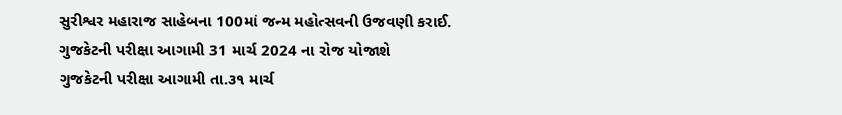સુરીશ્વર મહારાજ સાહેબના 100માં જન્મ મહોત્સવની ઉજવણી કરાઈ.
ગુજકેટની પરીક્ષા આગામી 31 માર્ચ 2024 ના રોજ યોજાશે
ગુજકેટની પરીક્ષા આગામી તા.૩૧ માર્ચ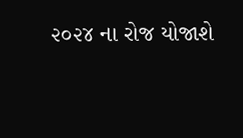૨૦૨૪ ના રોજ યોજાશે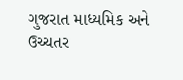ગુજરાત માધ્યમિક અને ઉચ્ચતર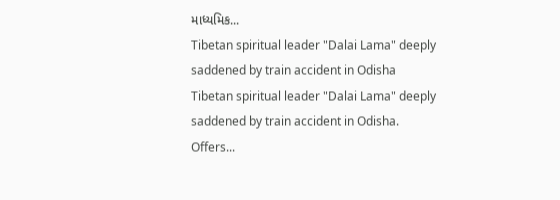માધ્યમિક...
Tibetan spiritual leader "Dalai Lama" deeply saddened by train accident in Odisha
Tibetan spiritual leader "Dalai Lama" deeply saddened by train accident in Odisha. Offers...